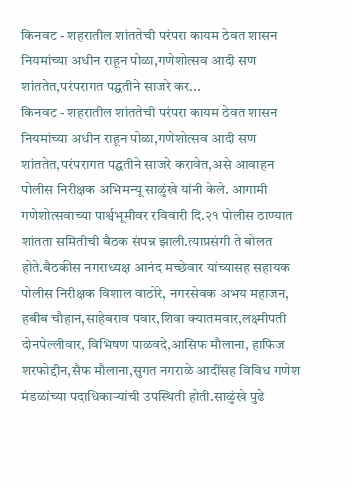किनवट - शहरातील शांततेची परंपरा कायम ठेवत शासन नियमांच्या अधीन राहून पोळा,गणेशोत्सव आदी सण शांततेत,परंपरागत पद्घतीने साजरे कर...
किनवट - शहरातील शांततेची परंपरा कायम ठेवत शासन नियमांच्या अधीन राहून पोळा,गणेशोत्सव आदी सण शांततेत,परंपरागत पद्घतीने साजरे करावेत,असे आवाहन पोलीस निरीक्षक अभिमन्यू साळुंखे यांनी केले. आगामी गणेशोत्सवाच्या पार्श्वभूमीवर रविवारी दि.२१ पोलीस ठाण्यात शांतता समितीची बैठक संपन्न झाली.त्याप्रसंगी ते बोलत होते.बैठकीस नगराध्यक्ष आनंद मच्छेवार यांच्यासह सहायक पोलीस निरीक्षक विशाल वाठोरे, नगरसेवक अभय महाजन, हबीब चौहान,साहेबराव पवार,शिवा क्यातमवार,लक्ष्मीपती दोनपेल्लीवार, विभिषण पाळवदे,आसिफ मौलाना, हाफिज शरफोद्दीन,सैफ मौलाना,सुगत नगराळे आदींसह विविध गणेश मंडळांच्या पदाधिकाऱ्यांची उपस्थिती होती.साळुंखे पुढे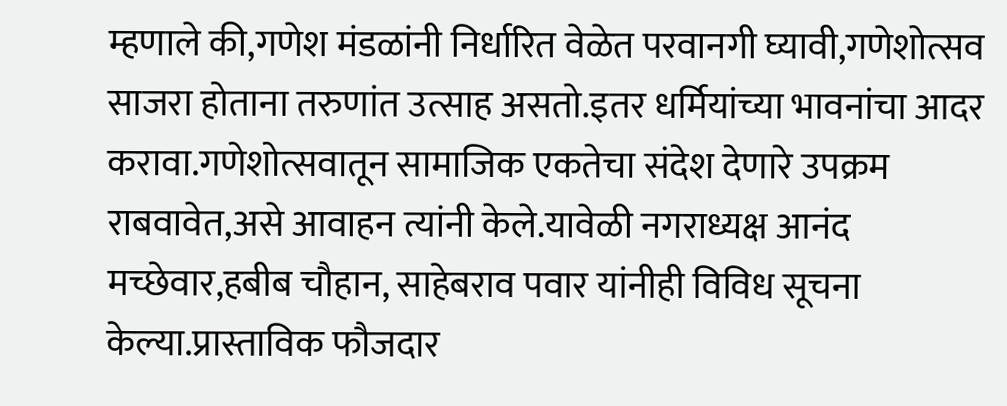म्हणाले की,गणेश मंडळांनी निर्धारित वेळेत परवानगी घ्यावी,गणेशोत्सव साजरा होताना तरुणांत उत्साह असतो.इतर धर्मियांच्या भावनांचा आदर करावा.गणेशोत्सवातून सामाजिक एकतेचा संदेश देणारे उपक्रम राबवावेत,असे आवाहन त्यांनी केले.यावेळी नगराध्यक्ष आनंद मच्छेवार,हबीब चौहान, साहेबराव पवार यांनीही विविध सूचना केल्या.प्रास्ताविक फौजदार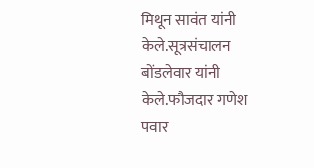मिथून सावंत यांनी केले.सूत्रसंचालन बोंडलेवार यांनी केले.फौजदार गणेश पवार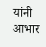यांनी आभार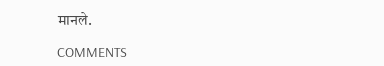मानले.

COMMENTS